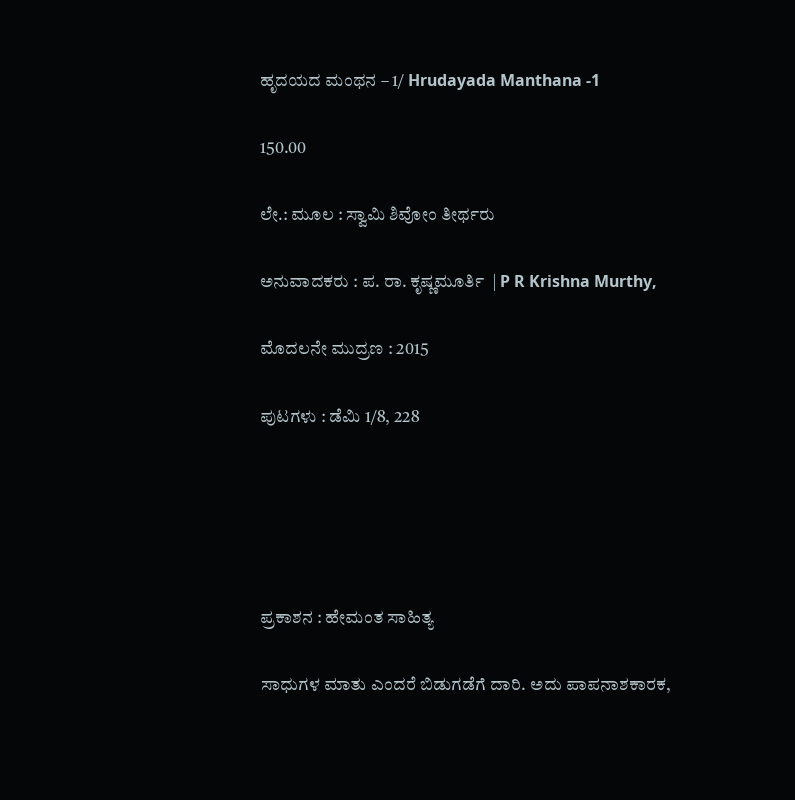ಹೃದಯದ ಮಂಥನ – 1/ Hrudayada Manthana -1

150.00

ಲೇ.: ಮೂಲ : ಸ್ವಾಮಿ ಶಿವೋಂ ತೀರ್ಥರು

ಅನುವಾದಕರು : ಪ. ರಾ. ಕೃಷ್ಣಮೂರ್ತಿ  | P R Krishna Murthy,

ಮೊದಲನೇ ಮುದ್ರಣ : 2015

ಪುಟಗಳು : ಡೆಮಿ 1/8, 228





ಪ್ರಕಾಶನ : ಹೇಮಂತ ಸಾಹಿತ್ಯ

ಸಾಧುಗಳ ಮಾತು ಎಂದರೆ ಬಿಡುಗಡೆಗೆ ದಾರಿ. ಅದು ಪಾಪನಾಶಕಾರಕ,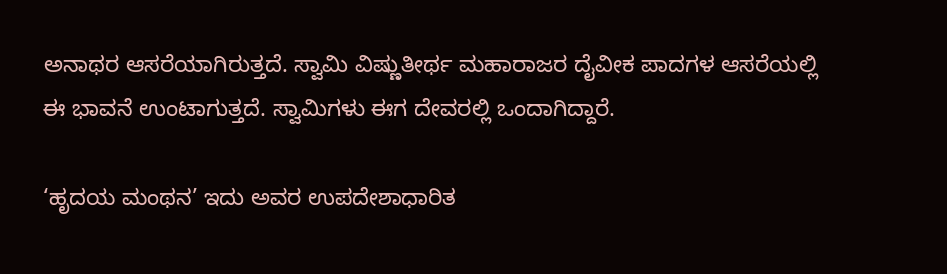ಅನಾಥರ ಆಸರೆಯಾಗಿರುತ್ತದೆ. ಸ್ವಾಮಿ ವಿಷ್ಣುತೀರ್ಥ ಮಹಾರಾಜರ ದೈವೀಕ ಪಾದಗಳ ಆಸರೆಯಲ್ಲಿ ಈ ಭಾವನೆ ಉಂಟಾಗುತ್ತದೆ. ಸ್ವಾಮಿಗಳು ಈಗ ದೇವರಲ್ಲಿ ಒಂದಾಗಿದ್ದಾರೆ.

‘ಹೃದಯ ಮಂಥನ’ ಇದು ಅವರ ಉಪದೇಶಾಧಾರಿತ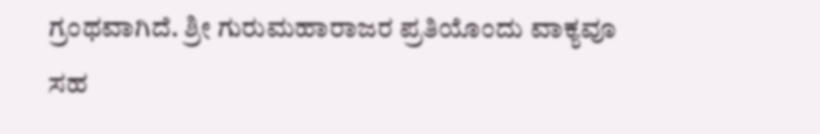ಗ್ರಂಥವಾಗಿದೆ. ಶ್ರೀ ಗುರುಮಹಾರಾಜರ ಪ್ರತಿಯೊಂದು ವಾಕ್ಯವೂ ಸಹ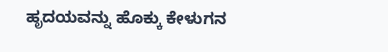ಹೃದಯವನ್ನು ಹೊಕ್ಕು ಕೇಳುಗನ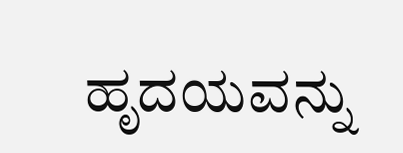ಹೃದಯವನ್ನು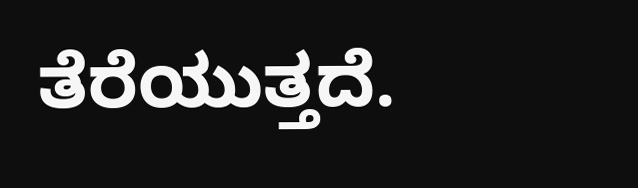ತೆರೆಯುತ್ತದೆ.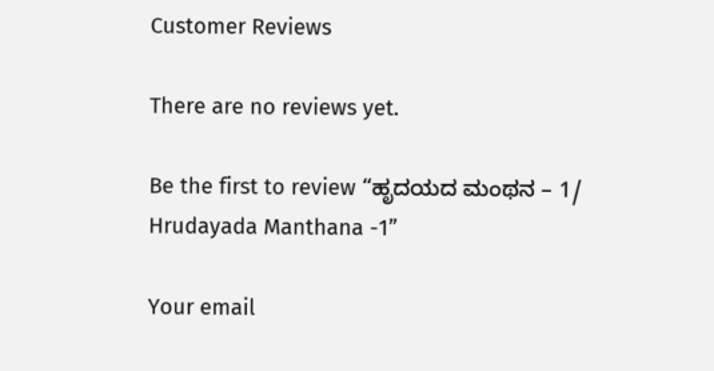Customer Reviews

There are no reviews yet.

Be the first to review “ಹೃದಯದ ಮಂಥನ – 1/ Hrudayada Manthana -1”

Your email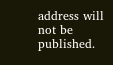address will not be published.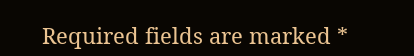Required fields are marked *